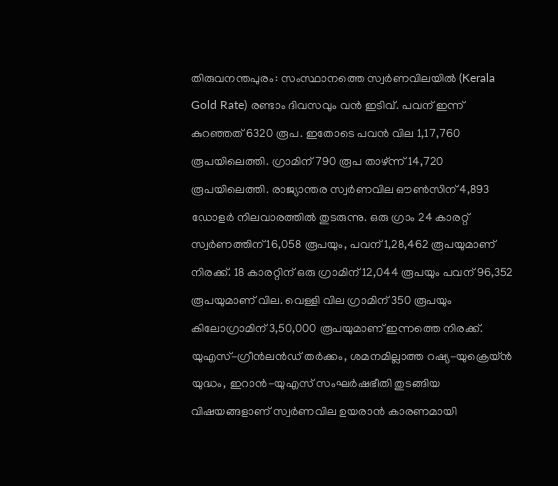തിരുവനന്തപുരം: സംസ്ഥാനത്തെ സ്വർണവിലയിൽ (Kerala Gold Rate) രണ്ടാം ദിവസവും വൻ ഇടിവ്. പവന് ഇന്ന് കുറഞ്ഞത് 6320 രൂപ. ഇതോടെ പവൻ വില 1,17,760 രൂപയിലെത്തി. ഗ്രാമിന് 790 രൂപ താഴ്ന്ന് 14,720 രൂപയിലെത്തി. രാജ്യാന്തര സ്വർണവില ഔൺസിന് 4,893 ഡോളർ നിലവാരത്തിൽ തുടരുന്നു. ഒരു ഗ്രാം 24 കാരറ്റ് സ്വർണത്തിന് 16,058 രൂപയും, പവന് 1,28,462 രൂപയുമാണ് നിരക്ക്. 18 കാരറ്റിന് ഒരു ഗ്രാമിന് 12,044 രൂപയും പവന് 96,352 രൂപയുമാണ് വില. വെള്ളി വില ഗ്രാമിന് 350 രൂപയും കിലോഗ്രാമിന് 3,50,000 രൂപയുമാണ് ഇന്നത്തെ നിരക്ക്.
യുഎസ്-ഗ്രീൻലൻഡ് തർക്കം, ശമനമില്ലാത്ത റഷ്യ-യുക്രെയ്ൻ യുദ്ധം, ഇറാൻ-യുഎസ് സംഘർഷഭീതി തുടങ്ങിയ വിഷയങ്ങളാണ് സ്വർണവില ഉയരാൻ കാരണമായി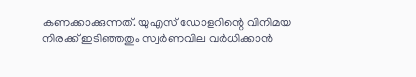കണക്കാക്കുന്നത്. യുഎസ് ഡോളറിന്റെ വിനിമയ നിരക്ക് ഇടിഞ്ഞതും സ്വർണവില വർധിക്കാൻ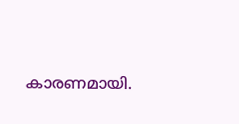കാരണമായി.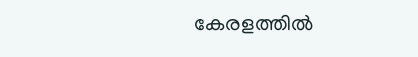കേരളത്തിൽ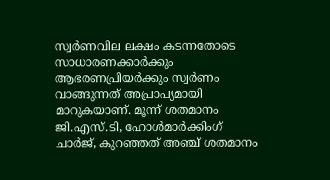സ്വർണവില ലക്ഷം കടന്നതോടെ സാധാരണക്കാർക്കും ആഭരണപ്രിയർക്കും സ്വർണം വാങ്ങുന്നത് അപ്രാപ്യമായി മാറുകയാണ്. മൂന്ന് ശതമാനം ജി.എസ്.ടി, ഹോൾമാർക്കിംഗ് ചാർജ്, കുറഞ്ഞത് അഞ്ച് ശതമാനം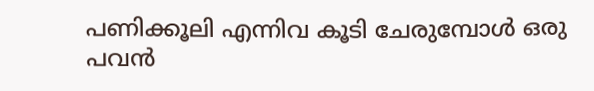പണിക്കൂലി എന്നിവ കൂടി ചേരുമ്പോൾ ഒരു പവൻ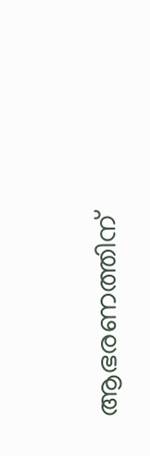ആഭരണത്തിന്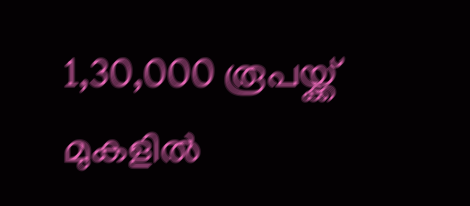1,30,000 രൂപയ്ക്ക് മുകളിൽ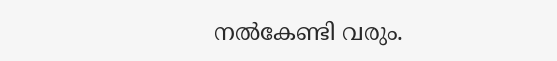നൽകേണ്ടി വരും.